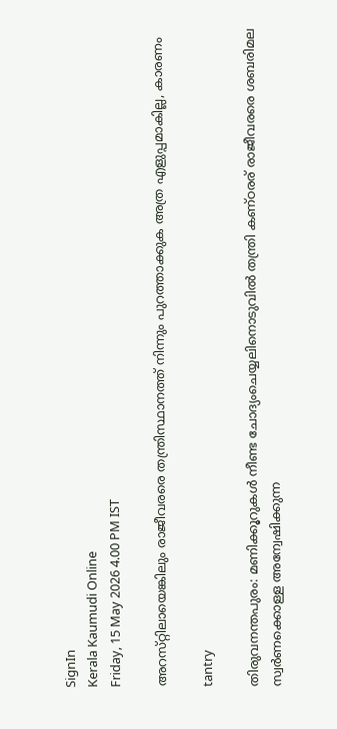SignIn
Kerala Kaumudi Online
Friday, 15 May 2026 4.00 PM IST

അറസ്‌റ്റിലായെങ്കിലും രാജീവരരെ തന്ത്രിസ്ഥാനത്ത് നിന്നും പുറത്താക്കുക അത്ര എളുപ്പമാകില്ല, കാരണം

tantry

തിരുവനന്തപുരം: മണിക്കൂറുകൾ നീണ്ട ചോദ്യംചെയ്യലിനൊടുവിൽ തന്ത്രി കണ്‌ഠരര് രാജീവരരെ ശബരിമല സ്വർണക്കൊള്ള അന്വേഷിക്കുന്ന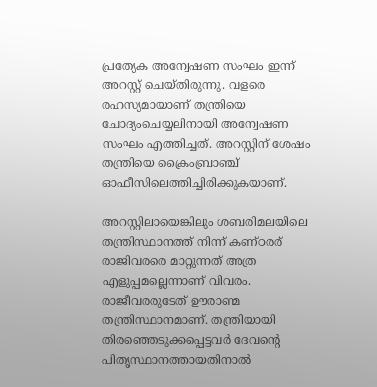പ്രത്യേക അന്വേഷണ സംഘം ഇന്ന് അറസ്റ്റ് ചെയ്‌തിരുന്നു. വളരെ രഹസ്യമായാണ് തന്ത്രിയെ ചോദ്യംചെയ്യലിനായി അന്വേഷണ സംഘം എത്തിച്ചത്. അറസ്റ്റിന് ശേഷം തന്ത്രിയെ ക്രൈംബ്രാഞ്ച് ഓഫീസിലെത്തിച്ചിരിക്കുകയാണ്.

അറസ്റ്റിലായെങ്കിലും ശബരിമലയിലെ തന്ത്രിസ്ഥാനത്ത് നിന്ന് കണ്‌ഠരര് രാജിവരരെ മാറ്റുന്നത് അത്ര എളുപ്പമല്ലെന്നാണ് വിവരം. രാജീവരരുടേത് ഊരാണ്മ തന്ത്രിസ്ഥാനമാണ്. തന്ത്രിയായി തിരഞ്ഞെടുക്കപ്പെട്ടവർ ദേവന്റെ പിതൃസ്ഥാനത്തായതിനാൽ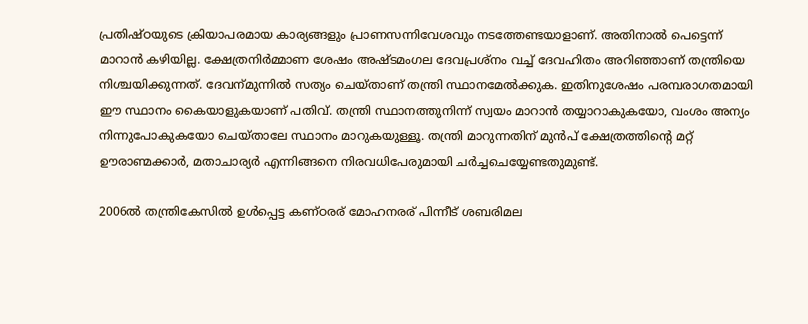പ്രതിഷ്‌ഠയുടെ ക്രിയാപരമായ കാര്യങ്ങളും പ്രാണസന്നിവേശവും നടത്തേണ്ടയാളാണ്. അതിനാൽ പെട്ടെന്ന് മാറാൻ കഴിയില്ല. ക്ഷേത്രനിർമ്മാണ ശേഷം അഷ്‌ടമംഗല ദേവപ്രശ്‌നം വച്ച് ദേവഹിതം അറിഞ്ഞാണ് തന്ത്രിയെ നിശ്ചയിക്കുന്നത്. ദേവന്‌മുന്നിൽ സത്യം ചെയ്‌താണ് തന്ത്രി സ്ഥാനമേൽക്കുക. ഇതിനുശേഷം പരമ്പരാഗതമായി ഈ സ്ഥാനം കൈയാളുകയാണ് പതിവ്. തന്ത്രി സ്ഥാനത്തുനിന്ന് സ്വയം മാറാൻ തയ്യാറാകുകയോ, വംശം അന്യം നിന്നുപോകുകയോ ചെയ്‌താലേ സ്ഥാനം മാറുകയുള്ളൂ. തന്ത്രി മാറുന്നതിന് മുൻപ് ക്ഷേത്രത്തിന്റെ മറ്റ് ഊരാണ്മക്കാർ, മതാചാര്യർ എന്നിങ്ങനെ നിരവധിപേരുമായി ചർച്ചചെയ്യേണ്ടതുമുണ്ട്.

2006ൽ തന്ത്രികേസിൽ ഉൾപ്പെട്ട കണ്‌ഠരര് മോഹനരര് പിന്നീട് ശബരിമല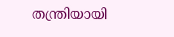തന്ത്രിയായി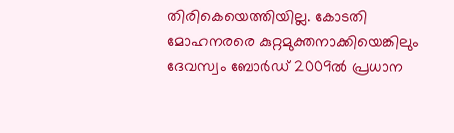തിരികെയെത്തിയില്ല. കോടതി മോഹനരരെ കുറ്റമുക്തനാക്കിയെങ്കിലും ദേവസ്വം ബോർഡ് 2009ൽ പ്രധാന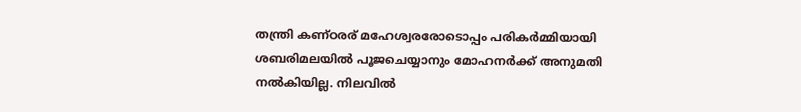തന്ത്രി കണ്‌ഠരര് മഹേശ്വരരോടൊപ്പം പരികർമ്മിയായി ശബരിമലയിൽ പൂജചെയ്യാനും മോഹനർക്ക് അനുമതി നൽകിയില്ല. നിലവിൽ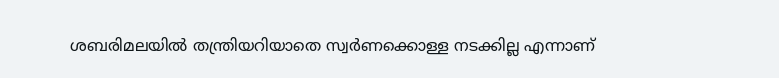ശബരിമലയിൽ തന്ത്രിയറിയാതെ സ്വർണക്കൊള്ള നടക്കില്ല എന്നാണ്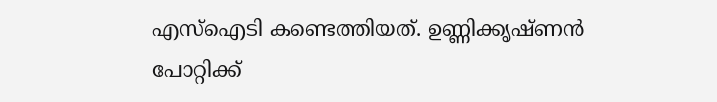എസ്ഐടി കണ്ടെത്തിയത്. ഉണ്ണിക്കൃഷ്‌ണൻ പോറ്റിക്ക്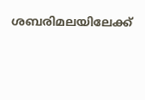ശബരിമലയിലേക്ക്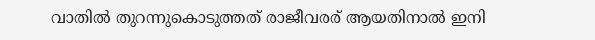വാതിൽ തുറന്നുകൊടുത്തത് രാജീവരര് ആയതിനാൽ ഇനി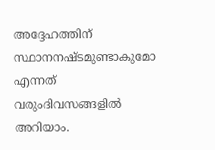അദ്ദേഹത്തിന് സ്ഥാനനഷ്‌ടമുണ്ടാകുമോ എന്നത് വരുംദിവസങ്ങളിൽ അറിയാം.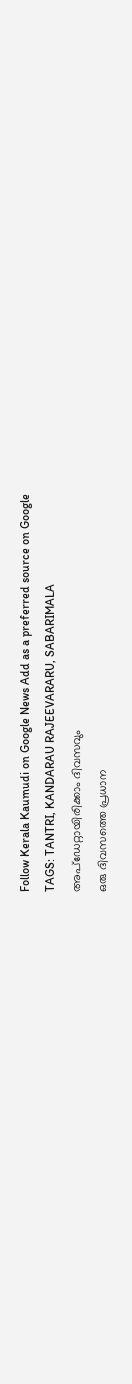Follow Kerala Kaumudi on Google News Add as a preferred source on Google
TAGS: TANTRI, KANDARAU RAJEEVARARU, SABARIMALA
അപ്ഡേറ്റായിരിക്കാം ദിവസവും
ഒരു ദിവസത്തെ പ്രധാന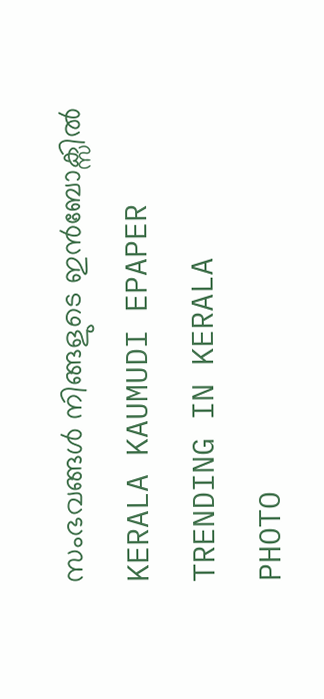സംഭവങ്ങൾ നിങ്ങളുടെ ഇൻബോക്സിൽ
KERALA KAUMUDI EPAPER
TRENDING IN KERALA
PHOTO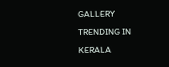GALLERY
TRENDING IN KERALA